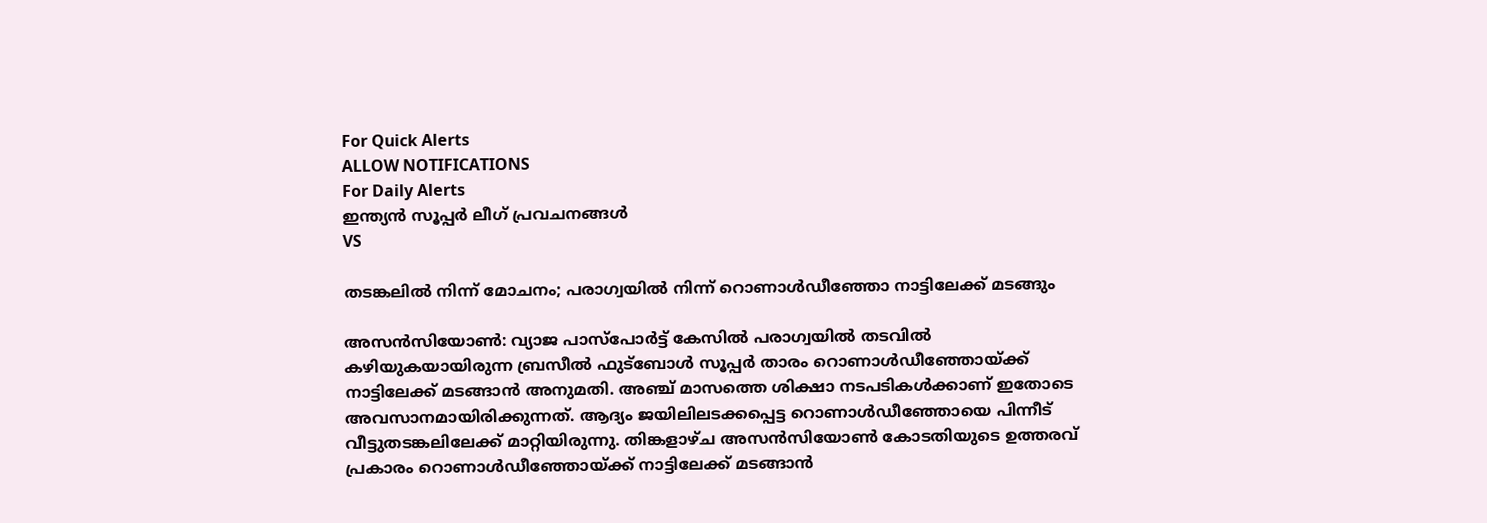For Quick Alerts
ALLOW NOTIFICATIONS
For Daily Alerts
ഇന്ത്യന്‍ സൂപ്പര്‍ ലീഗ്‌ പ്രവചനങ്ങൾ
VS

തടങ്കലില്‍ നിന്ന് മോചനം; പരാഗ്വയില്‍ നിന്ന് റൊണാള്‍ഡീഞ്ഞോ നാട്ടിലേക്ക് മടങ്ങും

അസന്‍സിയോണ്‍: വ്യാജ പാസ്‌പോര്‍ട്ട് കേസില്‍ പരാഗ്വയില്‍ തടവില്‍ കഴിയുകയായിരുന്ന ബ്രസീല്‍ ഫുട്‌ബോള്‍ സൂപ്പര്‍ താരം റൊണാള്‍ഡീഞ്ഞോയ്ക്ക് നാട്ടിലേക്ക് മടങ്ങാന്‍ അനുമതി. അഞ്ച് മാസത്തെ ശിക്ഷാ നടപടികള്‍ക്കാണ് ഇതോടെ അവസാനമായിരിക്കുന്നത്. ആദ്യം ജയിലിലടക്കപ്പെട്ട റൊണാള്‍ഡീഞ്ഞോയെ പിന്നീട് വീട്ടുതടങ്കലിലേക്ക് മാറ്റിയിരുന്നു. തിങ്കളാഴ്ച അസന്‍സിയോണ്‍ കോടതിയുടെ ഉത്തരവ് പ്രകാരം റൊണാള്‍ഡീഞ്ഞോയ്ക്ക് നാട്ടിലേക്ക് മടങ്ങാന്‍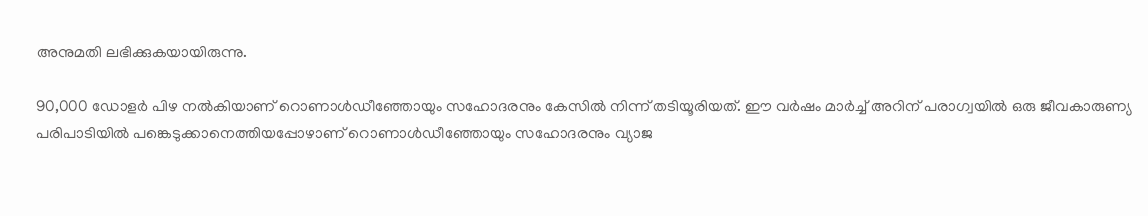അനുമതി ലഭിക്കുകയായിരുന്നു.

90,000 ഡോളര്‍ പിഴ നല്‍കിയാണ് റൊണാള്‍ഡീഞ്ഞോയും സഹോദരനും കേസില്‍ നിന്ന് തടിയൂരിയത്. ഈ വര്‍ഷം മാര്‍ച്ച് അറിന് പരാഗ്വയില്‍ ഒരു ജീവകാരുണ്യ പരിപാടിയില്‍ പങ്കെടുക്കാനെത്തിയപ്പോഴാണ് റൊണാള്‍ഡീഞ്ഞോയും സഹോദരനും വ്യാജ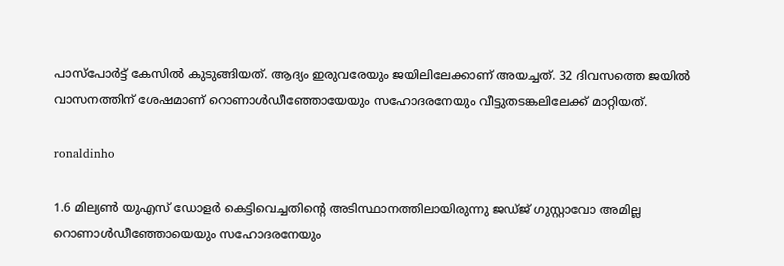പാസ്‌പോര്‍ട്ട് കേസില്‍ കുടുങ്ങിയത്. ആദ്യം ഇരുവരേയും ജയിലിലേക്കാണ് അയച്ചത്. 32 ദിവസത്തെ ജയില്‍ വാസനത്തിന് ശേഷമാണ് റൊണാള്‍ഡീഞ്ഞോയേയും സഹോദരനേയും വീട്ടുതടങ്കലിലേക്ക് മാറ്റിയത്.

ronaldinho

1.6 മില്യണ്‍ യുഎസ് ഡോളര്‍ കെട്ടിവെച്ചതിന്റെ അടിസ്ഥാനത്തിലായിരുന്നു ജഡ്ജ് ഗുസ്റ്റാവോ അമില്ല റൊണാള്‍ഡീഞ്ഞോയെയും സഹോദരനേയും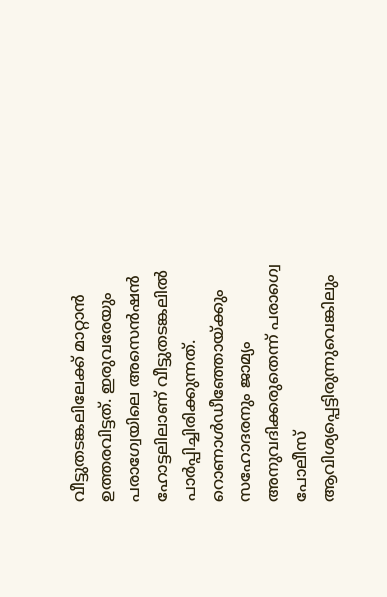വീട്ടുതടങ്കലിലേക്ക് മാറ്റാന്‍ ഉത്തരവിട്ടത്. ഇരുവരേയും പരാഗ്വേയിലെ അസെന്‍ഷന്‍ ഹോട്ടലിലാണ് വീട്ടുതടങ്കലില്‍ പാര്‍പ്പിച്ചിരിക്കുന്നത്. റൊണാള്‍ഡീഞ്ഞോയ്ക്കും സഹോദരനും ജാമ്യം അനുവദിക്കരുതെന്ന് പരാഗ്വെ പോലീസ് ആവിശ്യപ്പെട്ടിരുന്നുവെങ്കിലും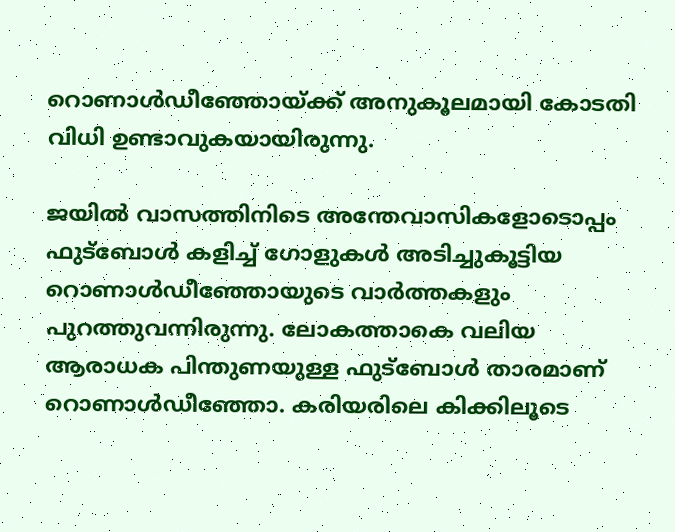റൊണാള്‍ഡീഞ്ഞോയ്ക്ക് അനുകൂലമായി കോടതി വിധി ഉണ്ടാവുകയായിരുന്നു.

ജയില്‍ വാസത്തിനിടെ അന്തേവാസികളോടൊപ്പം ഫുട്‌ബോള്‍ കളിച്ച് ഗോളുകള്‍ അടിച്ചുകൂട്ടിയ റൊണാള്‍ഡീഞ്ഞോയുടെ വാര്‍ത്തകളും പുറത്തുവന്നിരുന്നു. ലോകത്താകെ വലിയ ആരാധക പിന്തുണയുള്ള ഫുട്‌ബോള്‍ താരമാണ് റൊണാള്‍ഡീഞ്ഞോ. കരിയരിലെ കിക്കിലൂടെ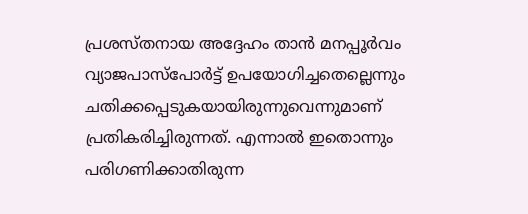പ്രശസ്തനായ അദ്ദേഹം താന്‍ മനപ്പൂര്‍വം വ്യാജപാസ്‌പോര്‍ട്ട് ഉപയോഗിച്ചതെല്ലെന്നും ചതിക്കപ്പെടുകയായിരുന്നുവെന്നുമാണ് പ്രതികരിച്ചിരുന്നത്. എന്നാല്‍ ഇതൊന്നും പരിഗണിക്കാതിരുന്ന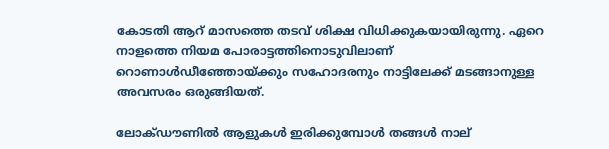കോടതി ആറ് മാസത്തെ തടവ് ശിക്ഷ വിധിക്കുകയായിരുന്നു. ഏറെ നാളത്തെ നിയമ പോരാട്ടത്തിനൊടുവിലാണ് റൊണാള്‍ഡീഞ്ഞോയ്ക്കും സഹോദരനും നാട്ടിലേക്ക് മടങ്ങാനുള്ള അവസരം ഒരുങ്ങിയത്.

ലോക്ഡൗണില്‍ ആളുകള്‍ ഇരിക്കുമ്പോള്‍ തങ്ങള്‍ നാല്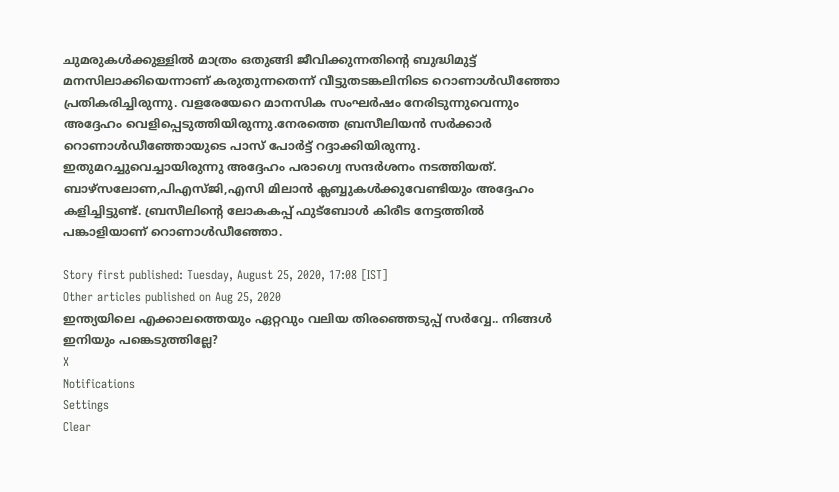ചുമരുകള്‍ക്കുള്ളില്‍ മാത്രം ഒതുങ്ങി ജീവിക്കുന്നതിന്റെ ബുദ്ധിമുട്ട് മനസിലാക്കിയെന്നാണ് കരുതുന്നതെന്ന് വീട്ടുതടങ്കലിനിടെ റൊണാള്‍ഡീഞ്ഞോ പ്രതികരിച്ചിരുന്നു. വളരേയേറെ മാനസിക സംഘര്‍ഷം നേരിടുന്നുവെന്നും അദ്ദേഹം വെളിപ്പെടുത്തിയിരുന്നു.നേരത്തെ ബ്രസീലിയന്‍ സര്‍ക്കാര്‍ റൊണാള്‍ഡീഞ്ഞോയുടെ പാസ് പോര്‍ട്ട് റദ്ദാക്കിയിരുന്നു. ഇതുമറച്ചുവെച്ചായിരുന്നു അദ്ദേഹം പരാഗ്വെ സന്ദര്‍ശനം നടത്തിയത്. ബാഴ്‌സലോണ,പിഎസ്ജി,എസി മിലാന്‍ ക്ലബ്ബുകള്‍ക്കുവേണ്ടിയും അദ്ദേഹം കളിച്ചിട്ടുണ്ട്. ബ്രസീലിന്റെ ലോകകപ്പ് ഫുട്‌ബോള്‍ കിരീട നേട്ടത്തില്‍ പങ്കാളിയാണ് റൊണാള്‍ഡീഞ്ഞോ.

Story first published: Tuesday, August 25, 2020, 17:08 [IST]
Other articles published on Aug 25, 2020
ഇന്ത്യയിലെ എക്കാലത്തെയും ഏറ്റവും വലിയ തിരഞ്ഞെടുപ്പ് സർവ്വേ.. നിങ്ങൾ ഇനിയും പങ്കെടുത്തില്ലേ?
X
Notifications
Settings
Clear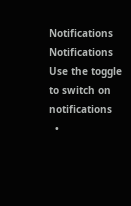Notifications
Notifications
Use the toggle to switch on notifications
  •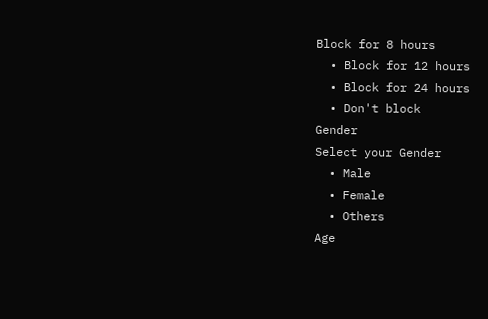Block for 8 hours
  • Block for 12 hours
  • Block for 24 hours
  • Don't block
Gender
Select your Gender
  • Male
  • Female
  • Others
Age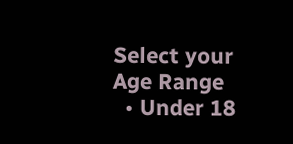Select your Age Range
  • Under 18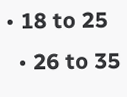• 18 to 25
  • 26 to 35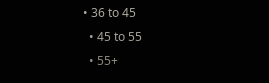• 36 to 45
  • 45 to 55
  • 55+